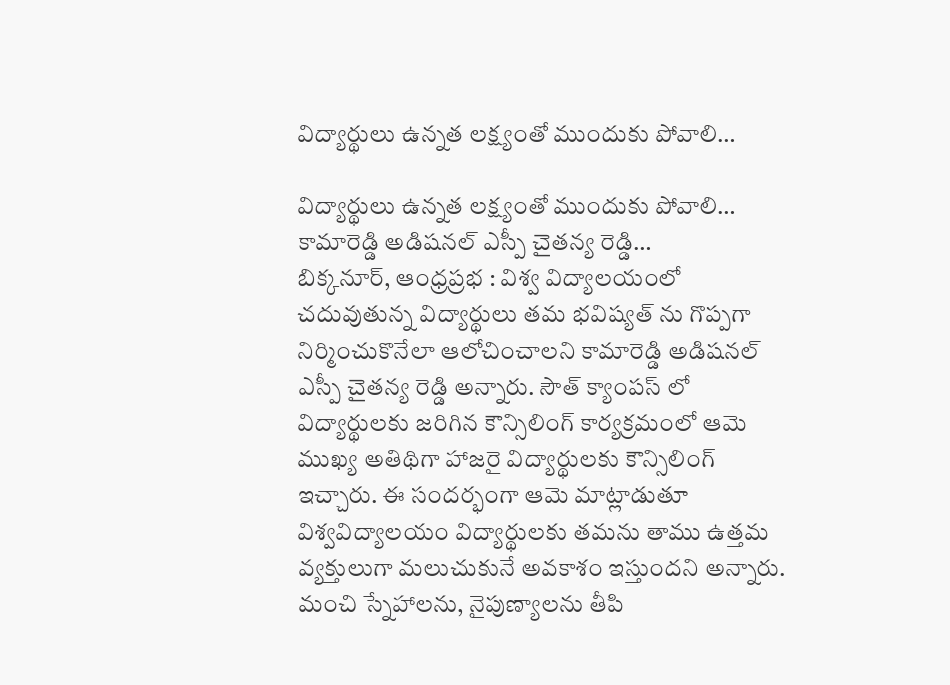విద్యార్థులు ఉన్నత లక్ష్యంతో ముందుకు పోవాలి…

విద్యార్థులు ఉన్నత లక్ష్యంతో ముందుకు పోవాలి…
కామారెడ్డి అడిషనల్ ఎస్పీ చైతన్య రెడ్డి…
బిక్కనూర్, ఆంధ్రప్రభ : విశ్వ విద్యాలయంలో చదువుతున్న విద్యార్థులు తమ భవిష్యత్ ను గొప్పగా నిర్మించుకొనేలా ఆలోచించాలని కామారెడ్డి అడిషనల్ ఎస్పీ చైతన్య రెడ్డి అన్నారు. సౌత్ క్యాంపస్ లో విద్యార్థులకు జరిగిన కౌన్సిలింగ్ కార్యక్రమంలో ఆమె ముఖ్య అతిథిగా హాజరై విద్యార్థులకు కౌన్సిలింగ్ ఇచ్చారు. ఈ సందర్భంగా ఆమె మాట్లాడుతూ విశ్వవిద్యాలయం విద్యార్థులకు తమను తాము ఉత్తమ వ్యక్తులుగా మలుచుకునే అవకాశం ఇస్తుందని అన్నారు. మంచి స్నేహాలను, నైపుణ్యాలను తీపి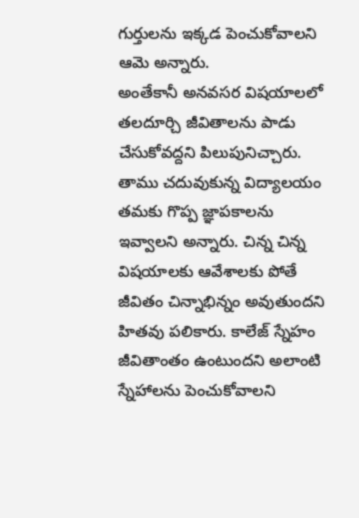గుర్తులను ఇక్కడ పెంచుకోవాలని ఆమె అన్నారు.
అంతేకానీ అనవసర విషయాలలో తలదూర్చి జీవితాలను పాడు చేసుకోవద్దని పిలుపునిచ్చారు. తాము చదువుకున్న విద్యాలయం తమకు గొప్ప జ్ఞాపకాలను ఇవ్వాలని అన్నారు. చిన్న చిన్న విషయాలకు ఆవేశాలకు పోతే జీవితం చిన్నాభిన్నం అవుతుందని హితవు పలికారు. కాలేజ్ స్నేహం జీవితాంతం ఉంటుందని అలాంటి స్నేహాలను పెంచుకోవాలని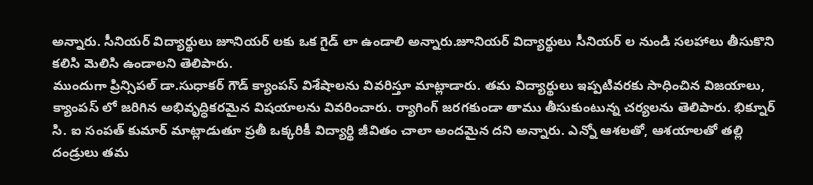అన్నారు. సీనియర్ విద్యార్థులు జూనియర్ లకు ఒక గైడ్ లా ఉండాలి అన్నారు.జూనియర్ విద్యార్థులు సీనియర్ ల నుండి సలహాలు తీసుకొని కలిసి మెలిసి ఉండాలని తెలిపారు.
ముందుగా ప్రిన్సిపల్ డా.సుధాకర్ గౌడ్ క్యాంపస్ విశేషాలను వివరిస్తూ మాట్లాడారు. తమ విద్యార్థులు ఇప్పటివరకు సాధించిన విజయాలు, క్యాంపస్ లో జరిగిన అభివృద్ధికరమైన విషయాలను వివరించారు. ర్యాగింగ్ జరగకుండా తాము తీసుకుంటున్న చర్యలను తెలిపారు. భిక్నూర్ సి. ఐ సంపత్ కుమార్ మాట్లాడుతూ ప్రతీ ఒక్కరికీ విద్యార్థి జీవితం చాలా అందమైన దని అన్నారు. ఎన్నో ఆశలతో, ఆశయాలతో తల్లి దండ్రులు తమ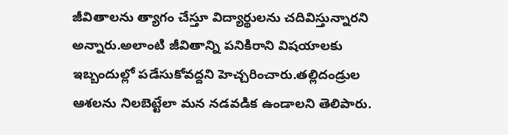జీవితాలను త్యాగం చేస్తూ విద్యార్థులను చదివిస్తున్నారని అన్నారు.అలాంటి జీవితాన్ని పనికిరాని విషయాలకు ఇబ్బందుల్లో పడేసుకోవద్దని హెచ్చరించారు.తల్లిదండ్రుల ఆశలను నిలబెట్టేలా మన నడవడిక ఉండాలని తెలిపారు.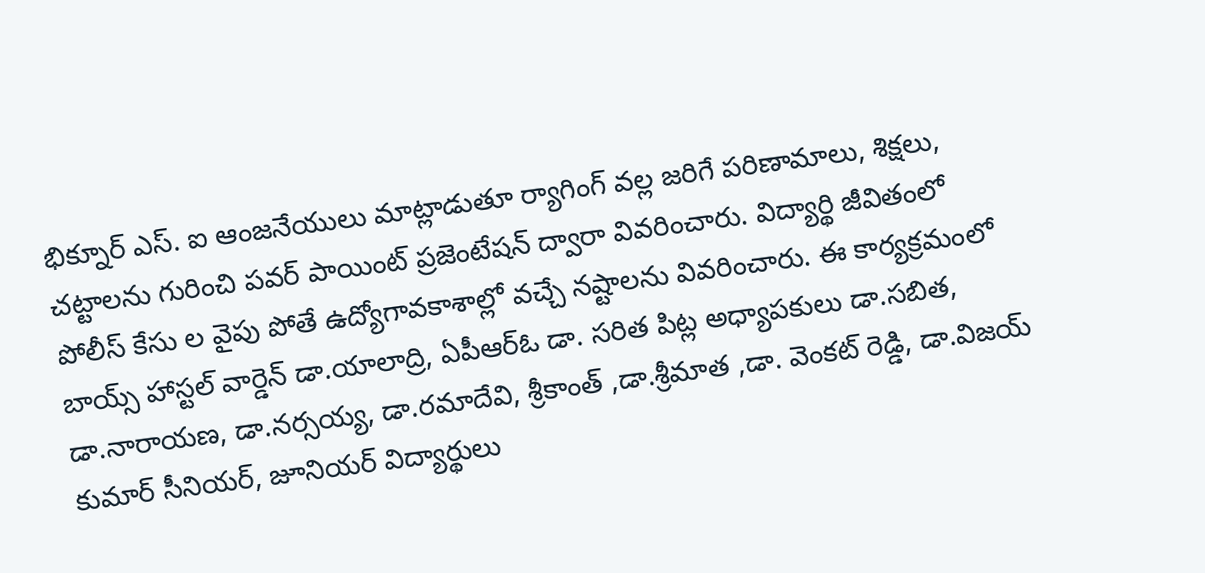భిక్నూర్ ఎస్. ఐ ఆంజనేయులు మాట్లాడుతూ ర్యాగింగ్ వల్ల జరిగే పరిణామాలు, శిక్షలు, చట్టాలను గురించి పవర్ పాయింట్ ప్రజెంటేషన్ ద్వారా వివరించారు. విద్యార్థి జీవితంలో పోలీస్ కేసు ల వైపు పోతే ఉద్యోగావకాశాల్లో వచ్చే నష్టాలను వివరించారు. ఈ కార్యక్రమంలో బాయ్స్ హాస్టల్ వార్డెన్ డా.యాలాద్రి, ఏపీఆర్ఓ డా. సరిత పిట్ల అధ్యాపకులు డా.సబిత, డా.నారాయణ, డా.నర్సయ్య, డా.రమాదేవి, శ్రీకాంత్ ,డా.శ్రీమాత ,డా. వెంకట్ రెడ్డి, డా.విజయ్ కుమార్ సీనియర్, జూనియర్ విద్యార్థులు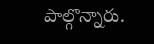పాల్గొన్నారు.